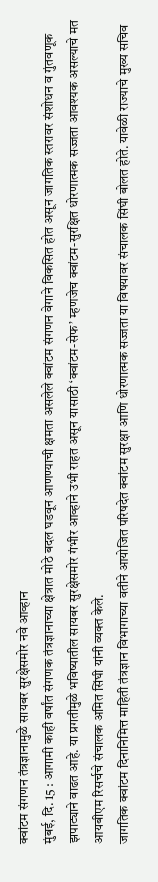क्वांटम संगणन तंत्रज्ञानामुळे सायबर सुरक्षेसमोर नवे आव्हान
मुंबई, दि. 15 : आगामी काही वर्षांत संगणक तंत्रज्ञानाच्या क्षेत्रात मोठे बदल घडवून आणण्याची क्षमता असलेले क्वांटम संगणन वेगाने विकसित होत असून जागतिक स्तरावर संशोधन व गुंतवणूक झपाट्याने वाढत आहे. या प्रगतीमुळे भविष्यातील सायबर सुरक्षेसमोर गंभीर आव्हाने उभी राहत असून यासाठी ‘क्वांटम-सेफ’ म्हणजेच क्वांटम-सुरक्षित धोरणात्मक सज्जता आवश्यक असल्याचे मत आयबीएम रिसर्चचे संचालक अमित सिंघी यांनी व्यक्त केले.
जागतिक क्वांटम दिनानिमित्त माहिती तंत्रज्ञान विभागाच्या वतीने आयोजित परिषदेत क्वांटम सुरक्षा आणि धोरणात्मक सज्जता या विषयावर संचालक सिंघी बोलत होते. यावेळी राज्याचे मुख्य सचिव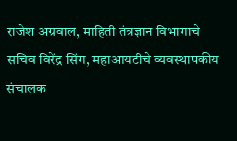राजेश अग्रवाल, माहिती तंत्रज्ञान विभागाचे सचिव विरेंद्र सिंग, महाआयटीचे व्यवस्थापकीय संचालक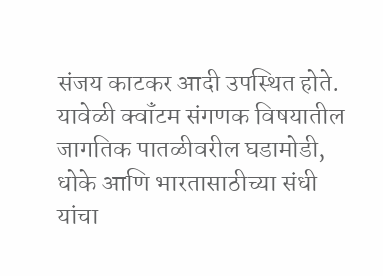संजय काटकर आदी उपस्थित होते. यावेळी क्वॉंटम संगणक विषयातील जागतिक पातळीवरील घडामोडी, धोके आणि भारतासाठीच्या संधी यांचा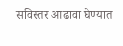सविस्तर आढावा घेण्यात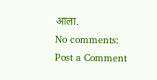आला.
No comments:
Post a Comment